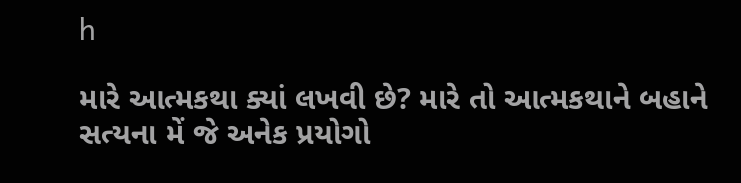h

મારે આત્મકથા ક્યાં લખવી છે? મારે તો આત્મકથાને બહાને સત્યના મેં જે અનેક પ્રયોગો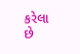કરેલા છે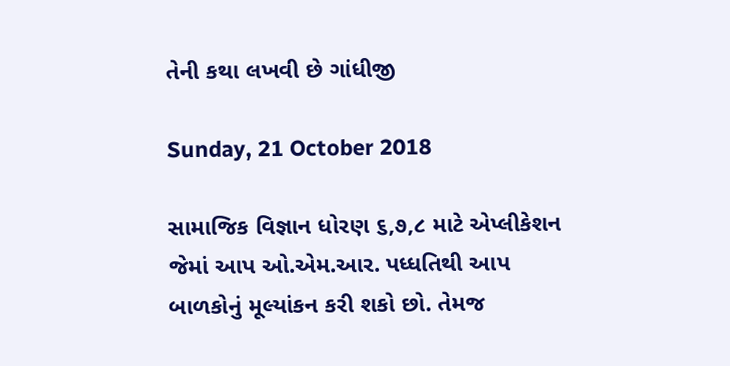તેની કથા લખવી છે ગાંધીજી

Sunday, 21 October 2018

સામાજિક વિજ્ઞાન ધોરણ ૬,૭,૮ માટે એપ્લીકેશન જેમાં આપ ઓ.એમ.આર. પધ્ધતિથી આપ બાળકોનું મૂલ્યાંકન કરી શકો છો. તેમજ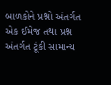બાળકોને પ્રશ્નો અંતર્ગત એક ઈમેજ તથા પ્રશ્ન અંતર્ગત ટૂંકી સામાન્ય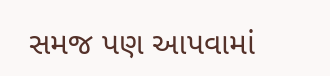સમજ પણ આપવામાં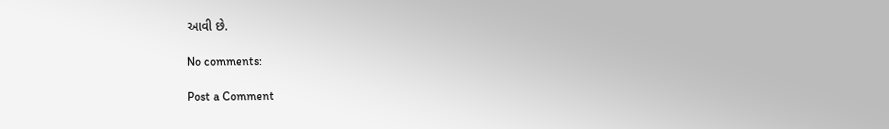આવી છે.

No comments:

Post a Comment